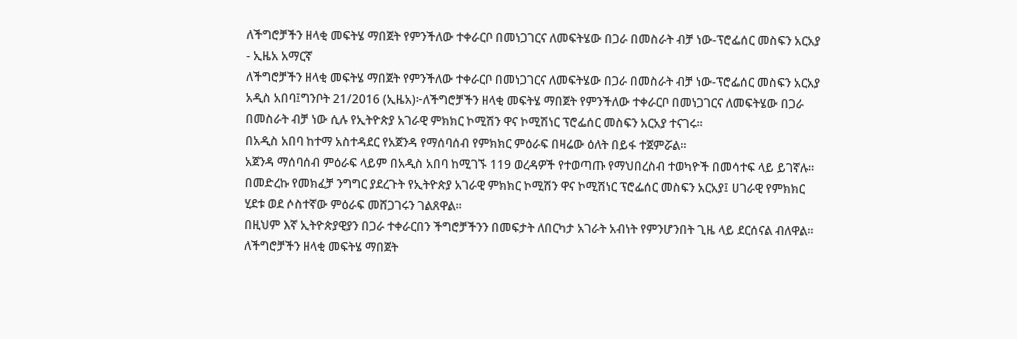ለችግሮቻችን ዘላቂ መፍትሄ ማበጀት የምንችለው ተቀራርቦ በመነጋገርና ለመፍትሄው በጋራ በመስራት ብቻ ነው-ፕሮፌሰር መስፍን አርአያ - ኢዜአ አማርኛ
ለችግሮቻችን ዘላቂ መፍትሄ ማበጀት የምንችለው ተቀራርቦ በመነጋገርና ለመፍትሄው በጋራ በመስራት ብቻ ነው-ፕሮፌሰር መስፍን አርአያ
አዲስ አበባ፤ግንቦት 21/2016 (ኢዜአ)፦ለችግሮቻችን ዘላቂ መፍትሄ ማበጀት የምንችለው ተቀራርቦ በመነጋገርና ለመፍትሄው በጋራ በመስራት ብቻ ነው ሲሉ የኢትዮጵያ አገራዊ ምክክር ኮሚሽን ዋና ኮሚሽነር ፕሮፌሰር መስፍን አርአያ ተናገሩ፡፡
በአዲስ አበባ ከተማ አስተዳደር የአጀንዳ የማሰባሰብ የምክክር ምዕራፍ በዛሬው ዕለት በይፋ ተጀምሯል፡፡
አጀንዳ ማሰባሰብ ምዕራፍ ላይም በአዲስ አበባ ከሚገኙ 119 ወረዳዎች የተወጣጡ የማህበረስብ ተወካዮች በመሳተፍ ላይ ይገኛሉ፡፡
በመድረኩ የመክፈቻ ንግግር ያደረጉት የኢትዮጵያ አገራዊ ምክክር ኮሚሽን ዋና ኮሚሽነር ፕሮፌሰር መስፍን አርአያ፤ ሀገራዊ የምክክር ሂደቱ ወደ ሶስተኛው ምዕራፍ መሸጋገሩን ገልጸዋል፡፡
በዚህም እኛ ኢትዮጵያዊያን በጋራ ተቀራርበን ችግሮቻችንን በመፍታት ለበርካታ አገራት አብነት የምንሆንበት ጊዜ ላይ ደርሰናል ብለዋል፡፡
ለችግሮቻችን ዘላቂ መፍትሄ ማበጀት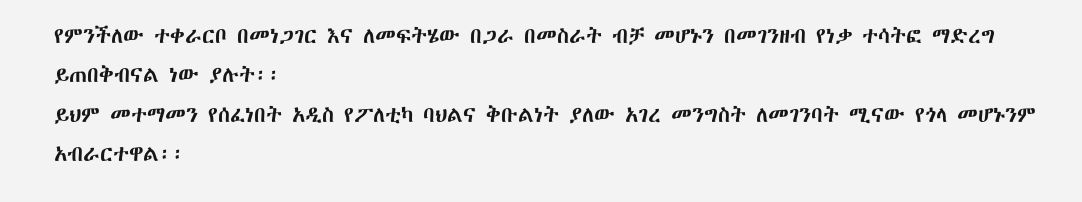የምንችለው ተቀራርቦ በመነጋገር እና ለመፍትሄው በጋራ በመስራት ብቻ መሆኑን በመገንዘብ የነቃ ተሳትፎ ማድረግ ይጠበቅብናል ነው ያሉት፡፡
ይህም መተማመን የሰፈነበት አዲስ የፖለቲካ ባህልና ቅቡልነት ያለው አገረ መንግስት ለመገንባት ሚናው የጎላ መሆኑንም አብራርተዋል፡፡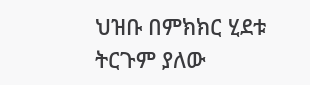ህዝቡ በምክክር ሂደቱ ትርጉም ያለው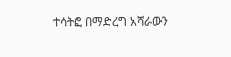ተሳትፎ በማድረግ አሻራውን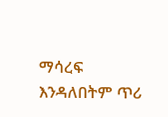ማሳረፍ እንዳለበትም ጥሪ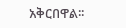አቅርበዋል፡፡